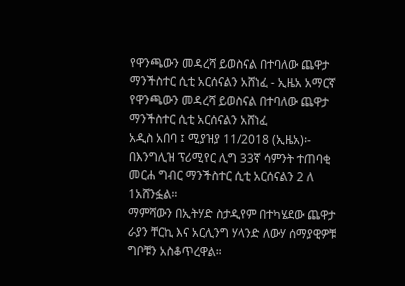የዋንጫውን መዳረሻ ይወስናል በተባለው ጨዋታ ማንችስተር ሲቲ አርሰናልን አሸነፈ - ኢዜአ አማርኛ
የዋንጫውን መዳረሻ ይወስናል በተባለው ጨዋታ ማንችስተር ሲቲ አርሰናልን አሸነፈ
አዲስ አበባ ፤ ሚያዝያ 11/2018 (ኢዜአ)፡- በእንግሊዝ ፕሪሚየር ሊግ 33ኛ ሳምንት ተጠባቂ መርሐ ግብር ማንችስተር ሲቲ አርሰናልን 2 ለ 1አሸንፏል።
ማምሻውን በኢትሃድ ስታዲየም በተካሄደው ጨዋታ ራያን ቸርኪ እና አርሊንግ ሃላንድ ለውሃ ሰማያዊዎቹ ግቦቹን አስቆጥረዋል።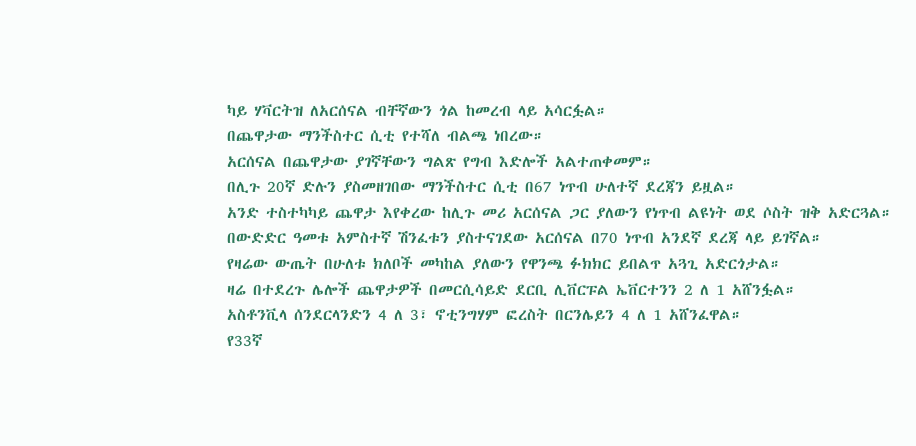ካይ ሃቫርትዝ ለአርሰናል ብቸኛውን ጎል ከመረብ ላይ አሳርፏል።
በጨዋታው ማንችስተር ሲቲ የተሻለ ብልጫ ነበረው።
አርሰናል በጨዋታው ያገኛቸውን ግልጽ የግብ እድሎች አልተጠቀመም።
በሊጉ 20ኛ ድሉን ያስመዘገበው ማንችስተር ሲቲ በ67 ነጥብ ሁለተኛ ደረጃን ይዟል።
አንድ ተስተካካይ ጨዋታ እየቀረው ከሊጉ መሪ አርሰናል ጋር ያለውን የነጥብ ልዩነት ወደ ሶስት ዝቅ አድርጓል።
በውድድር ዓመቱ አምስተኛ ሽንፈቱን ያስተናገደው አርሰናል በ70 ነጥብ አንደኛ ደረጃ ላይ ይገኛል።
የዛሬው ውጤት በሁለቱ ክለቦች መካከል ያለውን የዋንጫ ፉክክር ይበልጥ አጓጊ አድርጎታል።
ዛሬ በተደረጉ ሌሎች ጨዋታዎች በመርሲሳይድ ደርቢ ሊቨርፑል ኤቨርተንን 2 ለ 1 አሸንፏል።
አስቶንቪላ ሰንደርላንድን 4 ለ 3፣ ኖቲንግሃም ፎረስት በርንሌይን 4 ለ 1 አሸንፈዋል።
የ33ኛ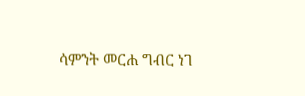ሳምንት መርሐ ግብር ነገ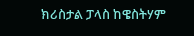ክሪስታል ፓላስ ከዌስትሃም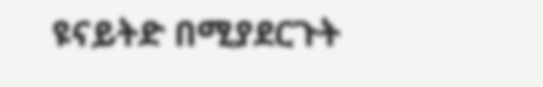ዩናይትድ በሚያደርጉት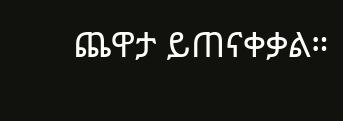ጨዋታ ይጠናቀቃል።